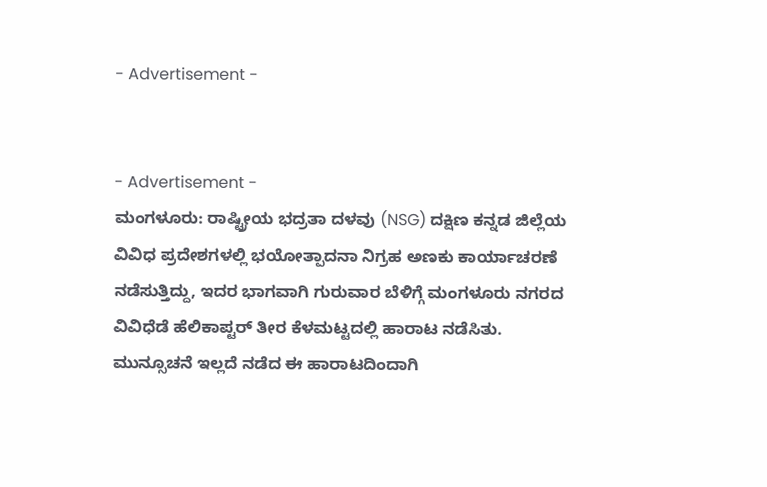- Advertisement -


- Advertisement -
ಮಂಗಳೂರು: ರಾಷ್ಟ್ರೀಯ ಭದ್ರತಾ ದಳವು (NSG) ದಕ್ಷಿಣ ಕನ್ನಡ ಜಿಲ್ಲೆಯ ವಿವಿಧ ಪ್ರದೇಶಗಳಲ್ಲಿ ಭಯೋತ್ಪಾದನಾ ನಿಗ್ರಹ ಅಣಕು ಕಾರ್ಯಾಚರಣೆ ನಡೆಸುತ್ತಿದ್ದು, ಇದರ ಭಾಗವಾಗಿ ಗುರುವಾರ ಬೆಳಿಗ್ಗೆ ಮಂಗಳೂರು ನಗರದ ವಿವಿಧೆಡೆ ಹೆಲಿಕಾಪ್ಟರ್ ತೀರ ಕೆಳಮಟ್ಟದಲ್ಲಿ ಹಾರಾಟ ನಡೆಸಿತು.
ಮುನ್ಸೂಚನೆ ಇಲ್ಲದೆ ನಡೆದ ಈ ಹಾರಾಟದಿಂದಾಗಿ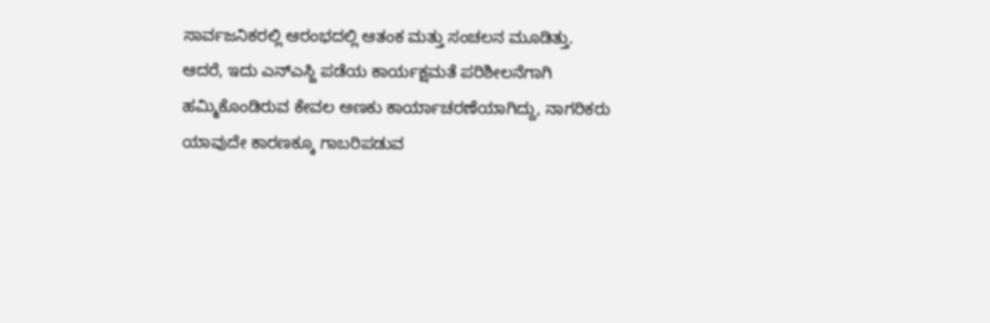ಸಾರ್ವಜನಿಕರಲ್ಲಿ ಆರಂಭದಲ್ಲಿ ಆತಂಕ ಮತ್ತು ಸಂಚಲನ ಮೂಡಿತ್ತು.
ಆದರೆ, ಇದು ಎನ್ಎಸ್ಜಿ ಪಡೆಯ ಕಾರ್ಯಕ್ಷಮತೆ ಪರಿಶೀಲನೆಗಾಗಿ ಹಮ್ಮಿಕೊಂಡಿರುವ ಕೇವಲ ಅಣಕು ಕಾರ್ಯಾಚರಣೆಯಾಗಿದ್ದು, ನಾಗರಿಕರು ಯಾವುದೇ ಕಾರಣಕ್ಕೂ ಗಾಬರಿಪಡುವ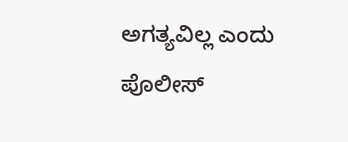ಅಗತ್ಯವಿಲ್ಲ ಎಂದು ಪೊಲೀಸ್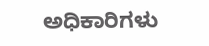ಅಧಿಕಾರಿಗಳು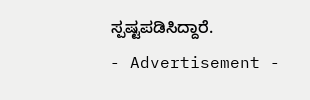ಸ್ಪಷ್ಟಪಡಿಸಿದ್ದಾರೆ.
- Advertisement -